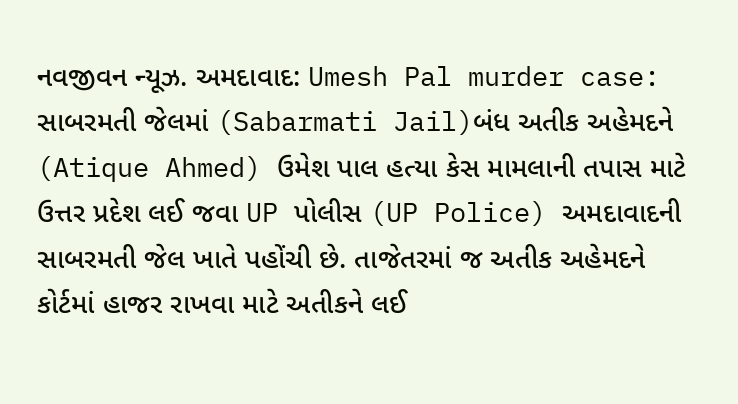નવજીવન ન્યૂઝ. અમદાવાદ: Umesh Pal murder case: સાબરમતી જેલમાં (Sabarmati Jail)બંધ અતીક અહેમદને (Atique Ahmed) ઉમેશ પાલ હત્યા કેસ મામલાની તપાસ માટે ઉત્તર પ્રદેશ લઈ જવા UP પોલીસ (UP Police) અમદાવાદની સાબરમતી જેલ ખાતે પહોંચી છે. તાજેતરમાં જ અતીક અહેમદને કોર્ટમાં હાજર રાખવા માટે અતીકને લઈ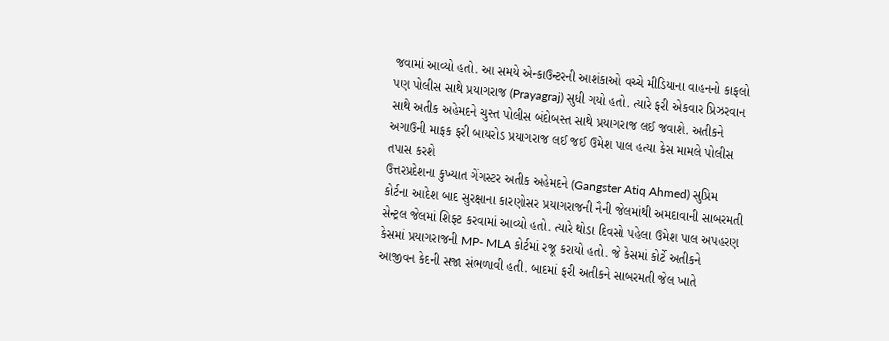જવામાં આવ્યો હતો. આ સમયે એન્કાઉન્ટરની આશંકાઓ વચ્ચે મીડિયાના વાહનનો કાફલો પણ પોલીસ સાથે પ્રયાગરાજ (Prayagraj) સુધી ગયો હતો. ત્યારે ફરી એકવાર પ્રિઝરવાન સાથે અતીક અહેમદને ચુસ્ત પોલીસ બંદોબસ્ત સાથે પ્રયાગરાજ લઈ જવાશે. અતીકને અગાઉની માફક ફરી બાયરોડ પ્રયાગરાજ લઈ જઈ ઉમેશ પાલ હત્યા કેસ મામલે પોલીસ તપાસ કરશે
ઉત્તરપ્રદેશના કુખ્યાત ગેંગસ્ટર અતીક અહેમદને (Gangster Atiq Ahmed) સુપ્રિમ કોર્ટના આદેશ બાદ સુરક્ષાના કારણોસર પ્રયાગરાજની નૈની જેલમાંથી અમદાવાની સાબરમતી સેન્ટ્રલ જેલમાં શિફ્ટ કરવામાં આવ્યો હતો. ત્યારે થોડા દિવસો પહેલા ઉમેશ પાલ અપહરણ કેસમાં પ્રયાગરાજની MP- MLA કોર્ટમાં રજૂ કરાયો હતો. જે કેસમાં કોર્ટે અતીકને આજીવન કેદની સજા સંભળાવી હતી. બાદમાં ફરી અતીકને સાબરમતી જેલ ખાતે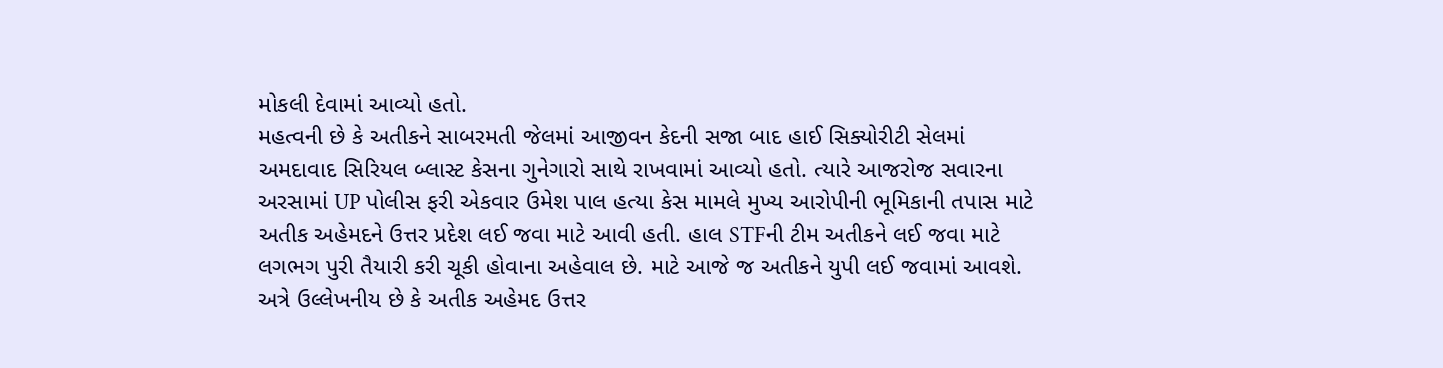મોકલી દેવામાં આવ્યો હતો.
મહત્વની છે કે અતીકને સાબરમતી જેલમાં આજીવન કેદની સજા બાદ હાઈ સિક્યોરીટી સેલમાં અમદાવાદ સિરિયલ બ્લાસ્ટ કેસના ગુનેગારો સાથે રાખવામાં આવ્યો હતો. ત્યારે આજરોજ સવારના અરસામાં UP પોલીસ ફરી એકવાર ઉમેશ પાલ હત્યા કેસ મામલે મુખ્ય આરોપીની ભૂમિકાની તપાસ માટે અતીક અહેમદને ઉત્તર પ્રદેશ લઈ જવા માટે આવી હતી. હાલ STFની ટીમ અતીકને લઈ જવા માટે લગભગ પુરી તૈયારી કરી ચૂકી હોવાના અહેવાલ છે. માટે આજે જ અતીકને યુપી લઈ જવામાં આવશે.
અત્રે ઉલ્લેખનીય છે કે અતીક અહેમદ ઉત્તર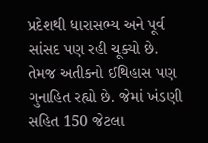પ્રદેશથી ધારાસભ્ય અને પૂર્વ સાંસદ પણ રહી ચૂક્યો છે. તેમજ અતીકનો ઈથિહાસ પણ ગુનાહિત રહ્યો છે. જેમાં ખંડણી સહિત 150 જેટલા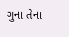ગુના તેના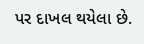પર દાખલ થયેલા છે.